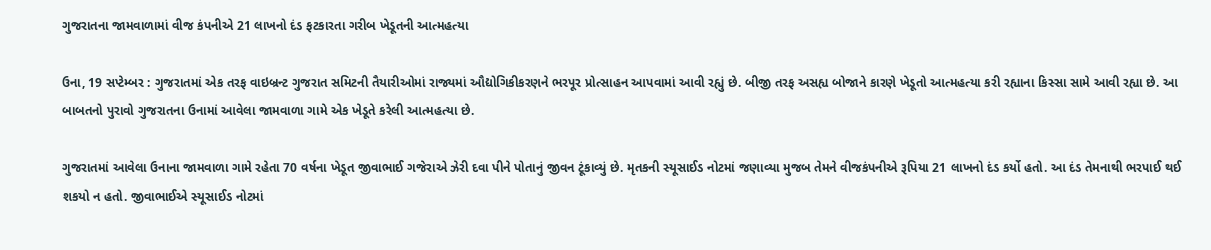ગુજરાતના જામવાળામાં વીજ કંપનીએ 21 લાખનો દંડ ફટકારતા ગરીબ ખેડૂતની આત્મહત્યા

ઉના, 19 સપ્ટેમ્બર : ગુજરાતમાં એક તરફ વાઇબ્રન્ટ ગુજરાત સમિટની તૈયારીઓમાં રાજ્યમાં ઔદ્યોગિકીકરણને ભરપૂર પ્રોત્સાહન આપવામાં આવી રહ્યું છે. બીજી તરફ અસહ્ય બોજાને કારણે ખેડૂતો આત્મહત્યા કરી રહ્યાના કિસ્સા સામે આવી રહ્યા છે. આ બાબતનો પુરાવો ગુજરાતના ઉનામાં આવેલા જામવાળા ગામે એક ખેડૂતે કરેલી આત્મહત્યા છે.

ગુજરાતમાં આવેલા ઉનાના જામવાળા ગામે રહેતા 70 વર્ષના ખેડૂત જીવાભાઈ ગજેરાએ ઝેરી દવા પીને પોતાનું જીવન ટૂંકાવ્યું છે. મૃતકની સ્યૂસાઈડ નોટમાં જણાવ્યા મુજબ તેમને વીજકંપનીએ રૂપિયા 21 લાખનો દંડ કર્યો હતો. આ દંડ તેમનાથી ભરપાઈ થઈ શકયો ન હતો. જીવાભાઈએ સ્યૂસાઈડ નોટમાં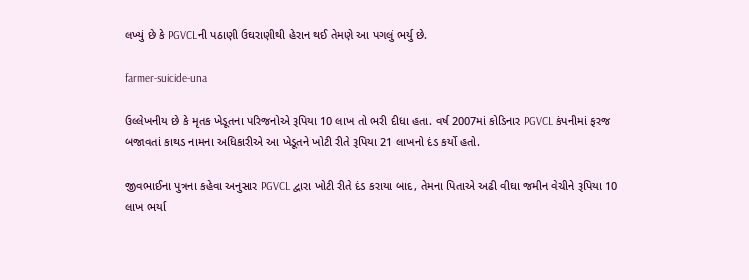લખ્યું છે કે PGVCLની પઠાણી ઉઘરાણીથી હેરાન થઈ તેમણે આ પગલું ભર્યુ છે.

farmer-suicide-una

ઉલ્લેખનીય છે કે મૃતક ખેડૂતના પરિજનોએ રૂપિયા 10 લાખ તો ભરી દીધા હતા. વર્ષ 2007માં કોડિનાર PGVCL કંપનીમાં ફરજ બજાવતાં કાથડ નામના અધિકારીએ આ ખેડૂતને ખોટી રીતે રૂપિયા 21 લાખનો દંડ કર્યો હતો.

જીવભાઈના પુત્રના કહેવા અનુસાર PGVCL દ્વારા ખોટી રીતે દંડ કરાયા બાદ, તેમના પિતાએ અઢી વીઘા જમીન વેચીને રૂપિયા 10 લાખ ભર્યા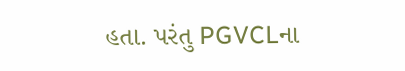હતા. પરંતુ PGVCLના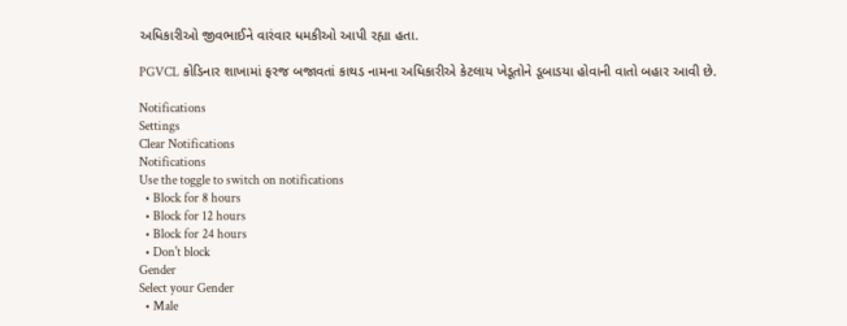અધિકારીઓ જીવભાઈને વારંવાર ધમકીઓ આપી રહ્યા હતા.

PGVCL કોડિનાર શાખામાં ફરજ બજાવતાં કાથડ નામના અધિકારીએ કેટલાય ખેડૂતોને ડૂબાડયા હોવાની વાતો બહાર આવી છે.

Notifications
Settings
Clear Notifications
Notifications
Use the toggle to switch on notifications
  • Block for 8 hours
  • Block for 12 hours
  • Block for 24 hours
  • Don't block
Gender
Select your Gender
  • Male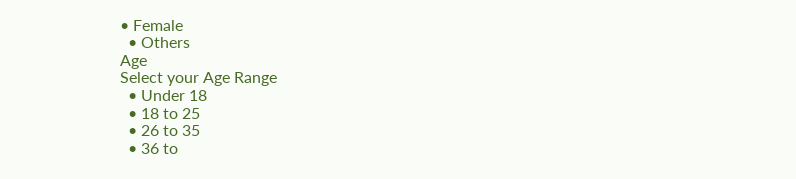• Female
  • Others
Age
Select your Age Range
  • Under 18
  • 18 to 25
  • 26 to 35
  • 36 to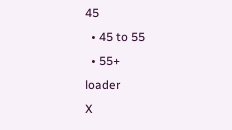45
  • 45 to 55
  • 55+
loader
X